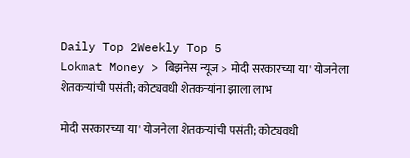Daily Top 2Weekly Top 5
Lokmat Money > बिझनेस न्यूज > मोदी सरकारच्या या' योजनेला शेतकऱ्यांची पसंती; कोट्यवधी शेतकऱ्यांना झाला लाभ

मोदी सरकारच्या या' योजनेला शेतकऱ्यांची पसंती; कोट्यवधी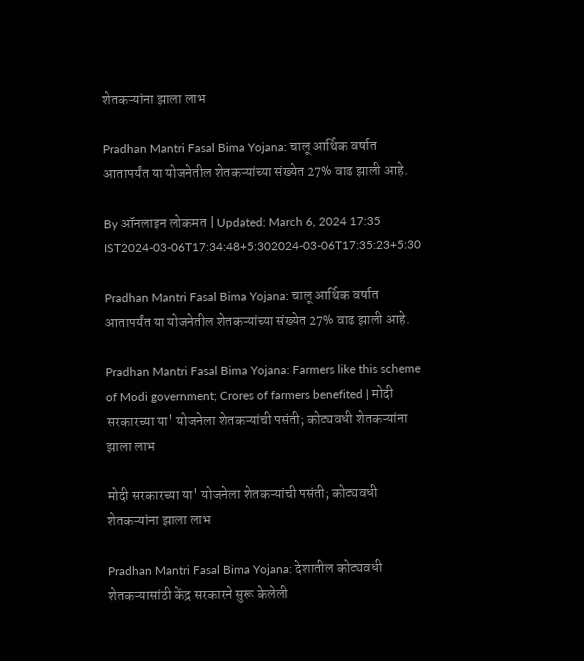शेतकऱ्यांना झाला लाभ

Pradhan Mantri Fasal Bima Yojana: चालू आर्थिक वर्षात आतापर्यंत या योजनेतील शेतकऱ्यांच्या संख्येत 27% वाढ झाली आहे.

By ऑनलाइन लोकमत | Updated: March 6, 2024 17:35 IST2024-03-06T17:34:48+5:302024-03-06T17:35:23+5:30

Pradhan Mantri Fasal Bima Yojana: चालू आर्थिक वर्षात आतापर्यंत या योजनेतील शेतकऱ्यांच्या संख्येत 27% वाढ झाली आहे.

Pradhan Mantri Fasal Bima Yojana: Farmers like this scheme of Modi government; Crores of farmers benefited | मोदी सरकारच्या या' योजनेला शेतकऱ्यांची पसंती; कोट्यवधी शेतकऱ्यांना झाला लाभ

मोदी सरकारच्या या' योजनेला शेतकऱ्यांची पसंती; कोट्यवधी शेतकऱ्यांना झाला लाभ

Pradhan Mantri Fasal Bima Yojana: देशातील कोट्यवधी शेतकऱ्यासांठी केंद्र सरकारने सुरू केलेली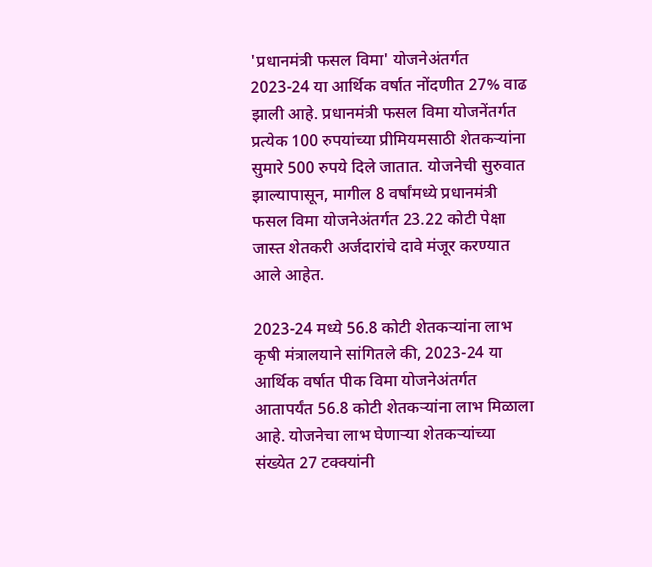'प्रधानमंत्री फसल विमा' योजनेअंतर्गत 2023-24 या आर्थिक वर्षात नोंदणीत 27% वाढ झाली आहे. प्रधानमंत्री फसल विमा योजनेंतर्गत प्रत्येक 100 रुपयांच्या प्रीमियमसाठी शेतकऱ्यांना सुमारे 500 रुपये दिले जातात. योजनेची सुरुवात झाल्यापासून, मागील 8 वर्षांमध्ये प्रधानमंत्री फसल विमा योजनेअंतर्गत 23.22 कोटी पेक्षा जास्त शेतकरी अर्जदारांचे दावे मंजूर करण्यात आले आहेत.

2023-24 मध्ये 56.8 कोटी शेतकऱ्यांना लाभ
कृषी मंत्रालयाने सांगितले की, 2023-24 या आर्थिक वर्षात पीक विमा योजनेअंतर्गत आतापर्यंत 56.8 कोटी शेतकऱ्यांना लाभ मिळाला आहे. योजनेचा लाभ घेणाऱ्या शेतकऱ्यांच्या संख्येत 27 टक्क्यांनी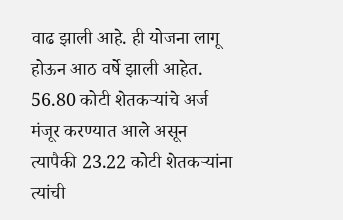वाढ झाली आहे. ही योजना लागू होऊन आठ वर्षे झाली आहेत. 56.80 कोटी शेतकऱ्यांचे अर्ज मंजूर करण्यात आले असून त्यापैकी 23.22 कोटी शेतकऱ्यांना त्यांची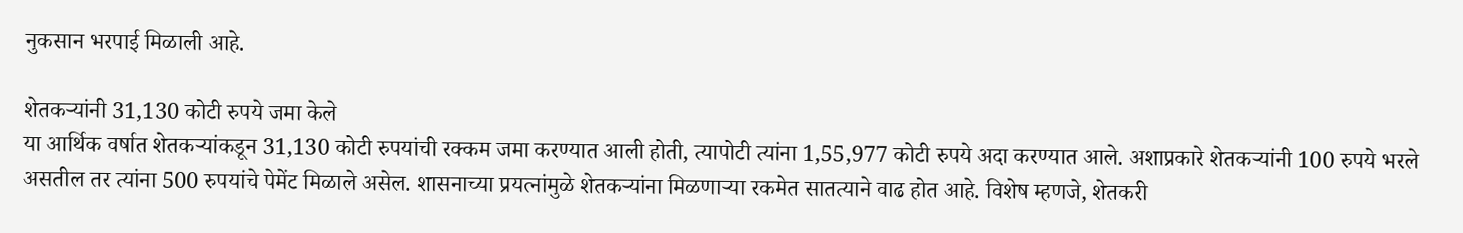नुकसान भरपाई मिळाली आहे.

शेतकऱ्यांनी 31,130 कोटी रुपये जमा केले
या आर्थिक वर्षात शेतकऱ्यांकडून 31,130 कोटी रुपयांची रक्कम जमा करण्यात आली होती, त्यापोटी त्यांना 1,55,977 कोटी रुपये अदा करण्यात आले. अशाप्रकारे शेतकऱ्यांनी 100 रुपये भरले असतील तर त्यांना 500 रुपयांचे पेमेंट मिळाले असेल. शासनाच्या प्रयत्नांमुळे शेतकऱ्यांना मिळणाऱ्या रकमेत सातत्याने वाढ होत आहे. विशेष म्हणजे, शेतकरी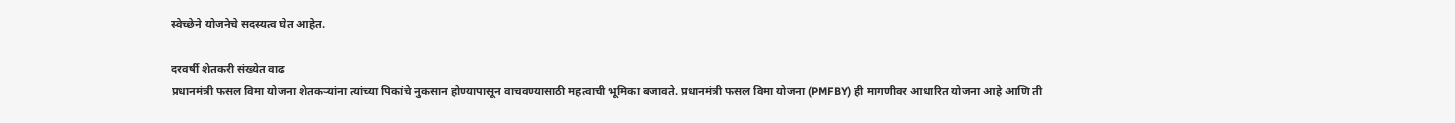स्वेच्छेने योजनेचे सदस्यत्व घेत आहेत.

दरवर्षी शेतकरी संख्येत वाढ
प्रधानमंत्री फसल विमा योजना शेतकऱ्यांना त्यांच्या पिकांचे नुकसान होण्यापासून वाचवण्यासाठी महत्वाची भूमिका बजावते. प्रधानमंत्री फसल विमा योजना (PMFBY) ही मागणीवर आधारित योजना आहे आणि ती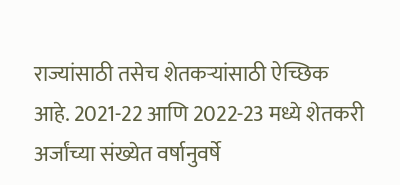राज्यांसाठी तसेच शेतकऱ्यांसाठी ऐच्छिक आहे. 2021-22 आणि 2022-23 मध्ये शेतकरी अर्जांच्या संख्येत वर्षानुवर्षे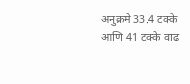अनुक्रमे 33.4 टक्के आणि 41 टक्के वाढ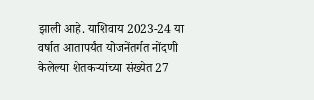झाली आहे. याशिवाय 2023-24 या वर्षात आतापर्यंत योजनेंतर्गत नोंदणी केलेल्या शेतकऱ्यांच्या संख्येत 27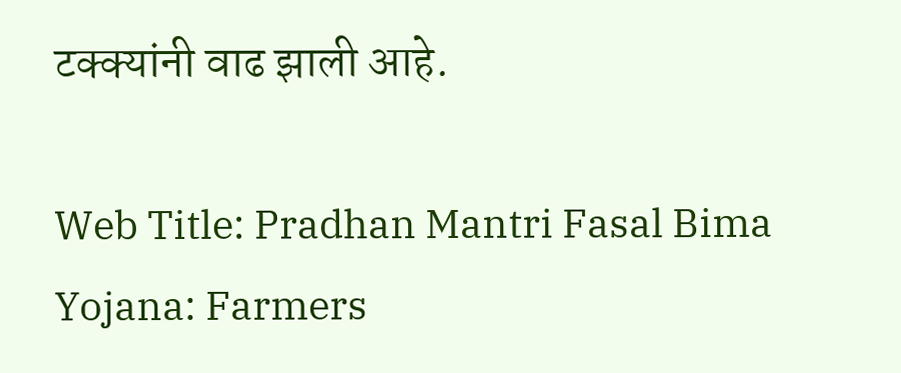टक्क्यांनी वाढ झाली आहे.

Web Title: Pradhan Mantri Fasal Bima Yojana: Farmers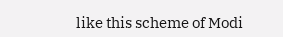like this scheme of Modi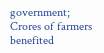government; Crores of farmers benefited